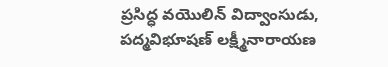ప్రసిద్ధ వయొలిన్ విద్వాంసుడు, పద్మవిభూషణ్ లక్ష్మీనారాయణ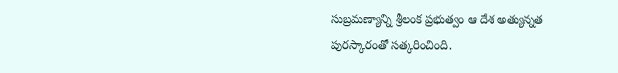సుబ్రమణ్యాన్ని శ్రీలంక ప్రభుత్వం ఆ దేశ అత్యున్నత పురస్కారంతో సత్కరించింది.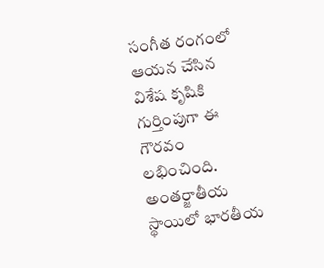సంగీత రంగంలో ఆయన చేసిన విశేష కృషికి గుర్తింపుగా ఈ గౌరవం లభించింది.
అంతర్జాతీయ స్థాయిలో భారతీయ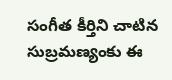సంగీత కీర్తిని చాటిన సుబ్రమణ్యంకు ఈ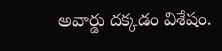అవార్డు దక్కడం విశేషం.